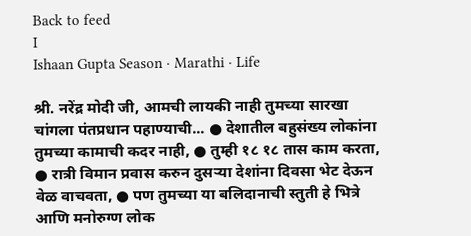Back to feed
I
Ishaan Gupta Season · Marathi · Life

श्री. नरेंद्र मोदी जी, आमची लायकी नाही तुमच्या सारखा चांगला पंतप्रधान पहाण्याची... ● देशातील बहुसंख्य लोकांना तुमच्या कामाची कदर नाही, ● तुम्ही १८ १८ तास काम करता, ● रात्री विमान प्रवास करुन दुसऱ्या देशांना दिवसा भेट देऊन वेळ वाचवता, ● पण तुमच्या या बलिदानाची स्तुती हे भित्रे आणि मनोरुग्ण लोक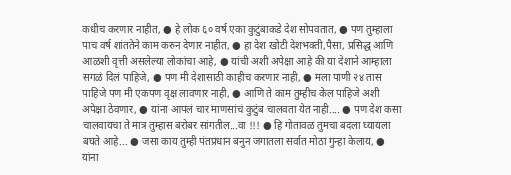कधीच करणार नाहीत, ● हे लोक ६० वर्ष एका कुटुंबाकडे देश सोपवतात, ● पण तुम्हाला पाच वर्ष शांततेने काम करुन देणार नाहीत, ● हा देश खोटी देशभक्ती,पैसा, प्रसिद्ध आणि आळशी वृत्ती असलेल्या लोकांचा आहे, ● यांची अशी अपेक्षा आहे की या देशाने आम्हाला सगळं दिलं पाहिजे, ● पण मी देशासाठी काहीच करणार नाही, ● मला पाणी २४ तास पाहिजे पण मी एकपण वृक्ष लावणार नाही, ● आणि ते काम तुम्हीच केल पाहिजे अशी अपेक्षा ठेवणार, ● यांना आपलं चार माणसांचं कुटुंब चालवता येत नाही.... ● पण देश कसा चालवायचा ते मात्र तुम्हास बरोबर सांगतील...वा !!! ● हि गोतावळ तुमचा बदला घ्यायला बघते आहे... ● जसा काय तुम्ही पंतप्रधान बनुन जगातला सर्वात मोठा गुन्हा केलाय, ● यांना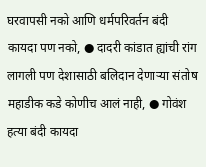घरवापसी नको आणि धर्मपरिवर्तन बंदी कायदा पण नको, ● दादरी कांडात ह्यांची रांग लागली पण देशासाठी बलिदान देणाऱ्या संतोष महाडीक कडे कोणीच आलं नाही, ● गोवंश हत्या बंदी कायदा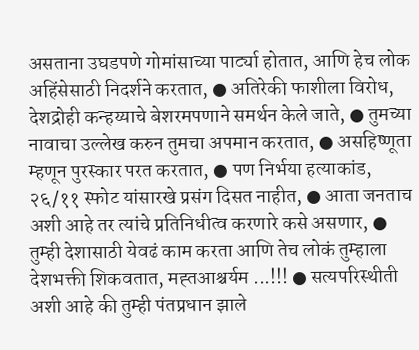असताना उघडपणे गोमांसाच्या पार्ट्या होतात, आणि हेच लोक अहिंसेसाठी निदर्शने करतात, ● अतिरेकी फाशीला विरोध, देशद्रोही कन्हय्याचे बेशरमपणाने समर्थन केले जाते, ● तुमच्या नावाचा उल्लेख करुन तुमचा अपमान करतात, ● असहिष्णूता म्हणून पुरस्कार परत करतात, ● पण निर्भया हत्याकांड, २६/११ स्फोट यांसारखे प्रसंग दिसत नाहीत, ● आता जनताच अशी आहे तर त्यांचे प्रतिनिधीत्व करणारे कसे असणार, ● तुम्ही देशासाठी येवढं काम करता आणि तेच लोकं तुम्हाला देशभक्ती शिकवतात, मह्तआश्चर्यम ...!!! ● सत्यपरिस्थीती अशी आहे की तुम्ही पंतप्रधान झाले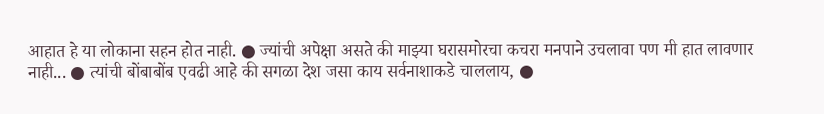आहात हे या लोकाना सहन होत नाही. ● ज्यांची अपेक्षा असते की माझ्या घरासमोरचा कचरा मनपाने उचलावा पण मी हात लावणार नाही... ● त्यांची बोंबाबोंब एवढी आहे की सगळा देश जसा काय सर्वनाशाकडे चाललाय, ●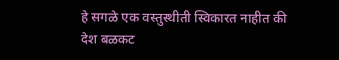हे सगळे एक वस्तुस्थीती स्विकारत नाहीत की देश बळकट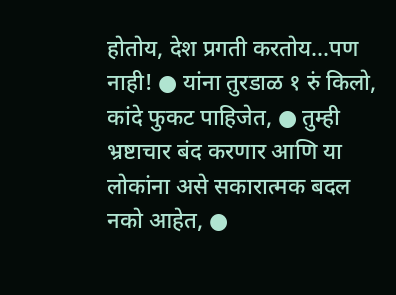होतोय, देश प्रगती करतोय...पण नाही! ● यांना तुरडाळ १ रुं किलो, कांदे फुकट पाहिजेत, ● तुम्ही भ्रष्टाचार बंद करणार आणि या लोकांना असे सकारात्मक बदल नको आहेत, ●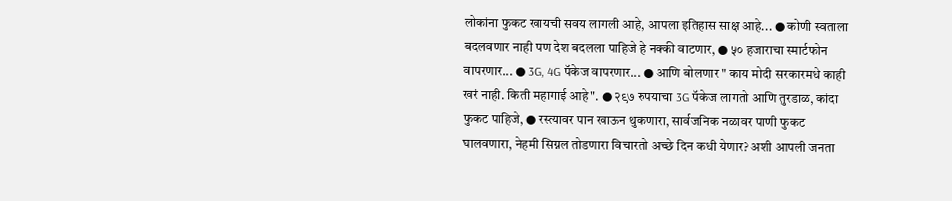लोकांना फुकट खायची सवय लागली आहे, आपला इतिहास साक्ष आहे... ● कोणी स्वताला बदलवणार नाही पण देश बदलला पाहिजे हे नक्की वाटणार, ● ५० हजाराचा स्मार्टफोन वापरणार... ● 3G, 4G पॅकेज वापरणार... ● आणि बोलणार " काय मोदी सरकारमधे काही खरं नाही. किती महागाई आहे". ● २९७ रुपयाचा 3G पॅकेज लागतो आणि तुरडाळ, कांदा फुकट पाहिजे, ● रस्त्यावर पान खाऊन थुकणारा, सार्वजनिक नळावर पाणी फुकट घालवणारा, नेहमी सिग्नल तोडणारा विचारतो अच्छे दिन कधी येणार? अशी आपली जनता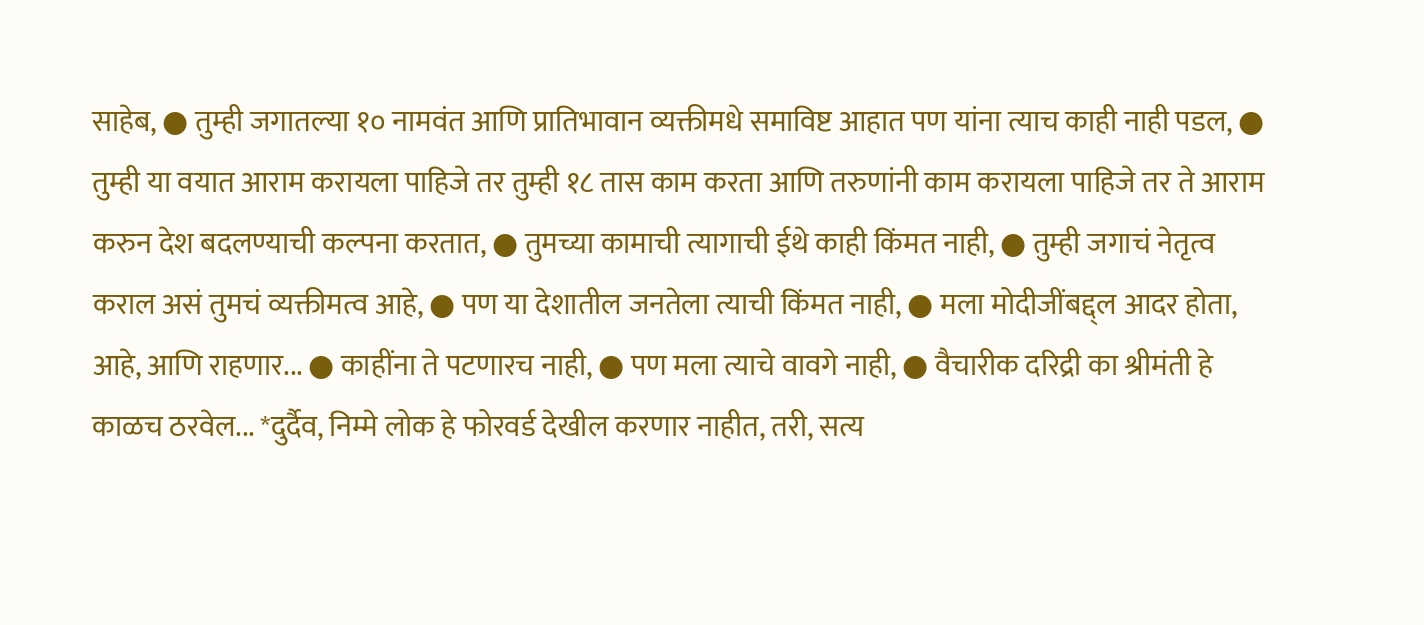साहेब, ● तुम्ही जगातल्या १० नामवंत आणि प्रातिभावान व्यक्तीमधे समाविष्ट आहात पण यांना त्याच काही नाही पडल, ● तुम्ही या वयात आराम करायला पाहिजे तर तुम्ही १८ तास काम करता आणि तरुणांनी काम करायला पाहिजे तर ते आराम करुन देश बदलण्याची कल्पना करतात, ● तुमच्या कामाची त्यागाची ईथे काही किंमत नाही, ● तुम्ही जगाचं नेतृत्व कराल असं तुमचं व्यक्तीमत्व आहे, ● पण या देशातील जनतेला त्याची किंमत नाही, ● मला मोदीजींबद्द्ल आदर होता, आहे, आणि राहणार... ● काहींना ते पटणारच नाही, ● पण मला त्याचे वावगे नाही, ● वैचारीक दरिद्री का श्रीमंती हे काळच ठरवेल... *दुर्दैव, निम्मे लोक हे फोरवर्ड देखील करणार नाहीत, तरी, सत्य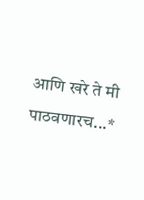आणि खरे ते मी पाठवणारच...*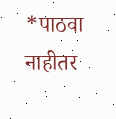*पाठवा नाहीतर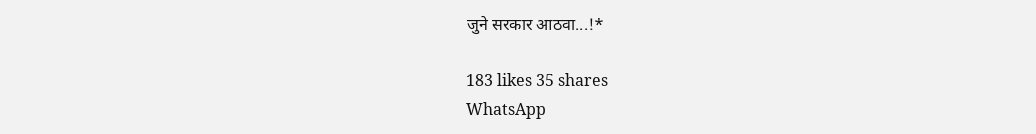जुने सरकार आठवा...!*

183 likes 35 shares
WhatsApp